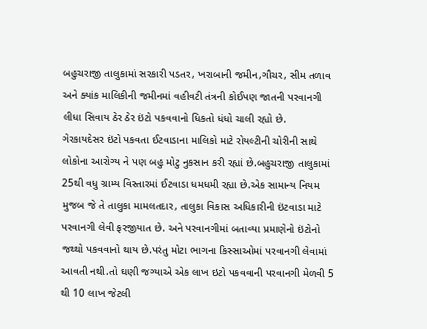બહુચરાજી તાલુકામાં સરકારી પડતર, ખરાબાની જમીન,ગૌચર, સીમ તળાવ અને ક્યાંક માલિકીની જમીનમાં વહીવટી તંત્રની કોઈપણ જાતની પરવાનગી લીધા સિવાય ઠેર ઠેર ઇંટો પકવવાનો ધિકતો ધંધો ચાલી રહ્યો છે.
ગેરકાયદેસર ઇંટો પકવતા ઈટવાડાના માલિકો માટે રોયલ્ટીની ચોરીની સાથે લોકોના આરોગ્ય ને પણ બહુ મોટુ નુકસાન કરી રહ્યાં છે.બહુચરાજી તાલુકામાં 25થી વધુ ગ્રામ્ય વિસ્તારમાં ઈટવાડા ધમધમી રહ્યા છે.એક સામાન્ય નિયમ મુજબ જે તે તાલુકા મામલતદાર, તાલુકા વિકાસ અધિકારીની ઇંટવાડા માટે પરવાનગી લેવી ફરજીયાત છે. અને પરવાનગીમાં બતાવ્યા પ્રમાણેનો ઇંટોનો જથ્થો પકવવાનો થાય છે.પરંતુ મોટા ભાગના કિસ્સાઓમાં પરવાનગી લેવામાં આવતી નથી.તો ઘણી જગ્યાએ એક લાખ ઇટો પકવવાની પરવાનગી મેળવી 5 થી 10 લાખ જેટલી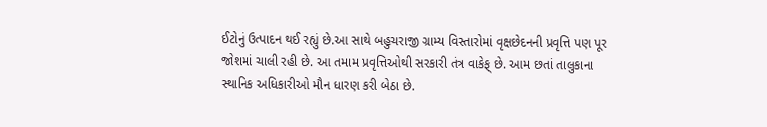ઈટોનું ઉત્પાદન થઈ રહ્યું છે.આ સાથે બહુચરાજી ગ્રામ્ય વિસ્તારોમાં વૃક્ષછેદનની પ્રવૃત્તિ પણ પૂર જોશમાં ચાલી રહી છે. આ તમામ પ્રવૃત્તિઓથી સરકારી તંત્ર વાકેફ્ છે. આમ છતાં તાલુકાના સ્થાનિક અધિકારીઓ મૌન ધારણ કરી બેઠા છે.